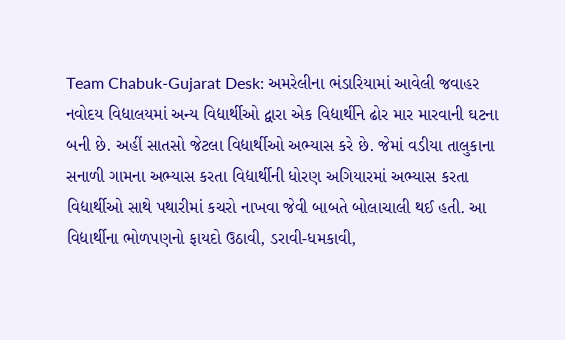Team Chabuk-Gujarat Desk: અમરેલીના ભંડારિયામાં આવેલી જવાહર નવોદય વિદ્યાલયમાં અન્ય વિદ્યાર્થીઓ દ્વારા એક વિદ્યાર્થીને ઢોર માર મારવાની ઘટના બની છે. અહીં સાતસો જેટલા વિદ્યાર્થીઓ અભ્યાસ કરે છે. જેમાં વડીયા તાલુકાના સનાળી ગામના અભ્યાસ કરતા વિદ્યાર્થીની ધોરણ અગિયારમાં અભ્યાસ કરતા વિદ્યાર્થીઓ સાથે પથારીમાં કચરો નાખવા જેવી બાબતે બોલાચાલી થઈ હતી. આ વિદ્યાર્થીના ભોળપણનો ફાયદો ઉઠાવી, ડરાવી-ધમકાવી,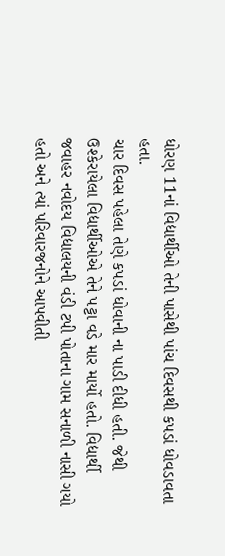ધોરણ 11નાં વિદ્યાર્થીઓ તેની પાસેથી પાંચ દિવસથી કપડાં ધોવડાવતા હતા.
ચાર દિવસ પહેલા તેણે કપડાં ધોવાની ના પાડી દીધી હતી. જેથી ઉશ્કેરાયેલા વિદ્યાર્થીઓએ તેને પટ્ટા વડે માર માર્યો હતો. વિદ્યાર્થી જવાહર નવોદય વિદ્યાલયની વંડી ટપી પોતાના ગામ સનાળી નાસી ગયો હતો અને ત્યાં પરિવારજનોને આપવીતી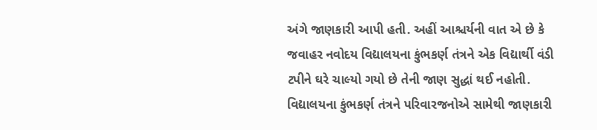અંગે જાણકારી આપી હતી. અહીં આશ્ચર્યની વાત એ છે કે જવાહર નવોદય વિદ્યાલયના કુંભકર્ણ તંત્રને એક વિદ્યાર્થી વંડી ટપીને ઘરે ચાલ્યો ગયો છે તેની જાણ સુદ્ધાં થઈ નહોતી.
વિદ્યાલયના કુંભકર્ણ તંત્રને પરિવારજનોએ સામેથી જાણકારી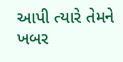આપી ત્યારે તેમને ખબર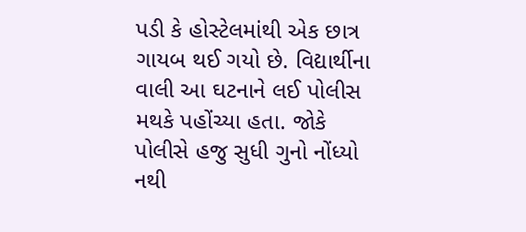પડી કે હોસ્ટેલમાંથી એક છાત્ર ગાયબ થઈ ગયો છે. વિદ્યાર્થીના વાલી આ ઘટનાને લઈ પોલીસ મથકે પહોંચ્યા હતા. જોકે પોલીસે હજુ સુધી ગુનો નોંધ્યો નથી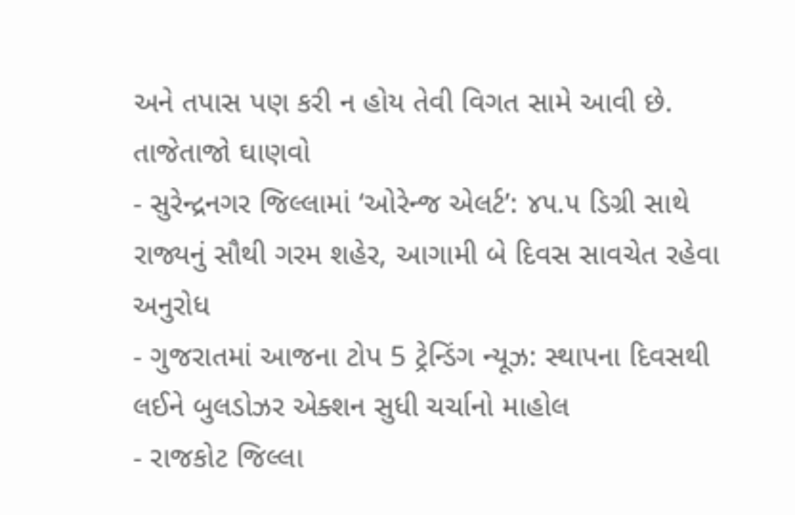અને તપાસ પણ કરી ન હોય તેવી વિગત સામે આવી છે.
તાજેતાજો ઘાણવો
- સુરેન્દ્રનગર જિલ્લામાં ‘ઓરેન્જ એલર્ટ’: ૪૫.૫ ડિગ્રી સાથે રાજ્યનું સૌથી ગરમ શહેર, આગામી બે દિવસ સાવચેત રહેવા અનુરોધ
- ગુજરાતમાં આજના ટોપ 5 ટ્રેન્ડિંગ ન્યૂઝ: સ્થાપના દિવસથી લઈને બુલડોઝર એક્શન સુધી ચર્ચાનો માહોલ
- રાજકોટ જિલ્લા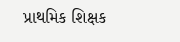પ્રાથમિક શિક્ષક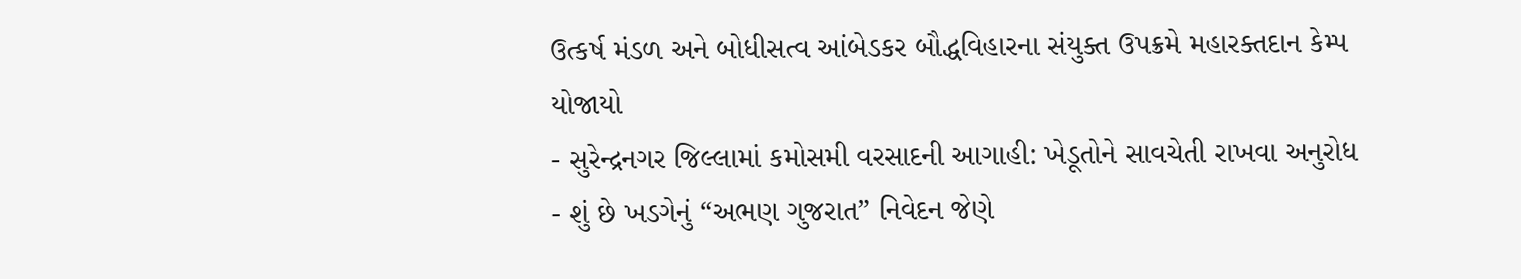ઉત્કર્ષ મંડળ અને બોધીસત્વ આંબેડકર બૌદ્ધવિહારના સંયુક્ત ઉપક્રમે મહારક્તદાન કેમ્પ યોજાયો
- સુરેન્દ્રનગર જિલ્લામાં કમોસમી વરસાદની આગાહી: ખેડૂતોને સાવચેતી રાખવા અનુરોધ
- શું છે ખડગેનું “અભણ ગુજરાત” નિવેદન જેણે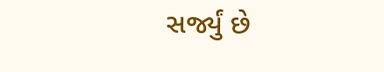સર્જ્યું છે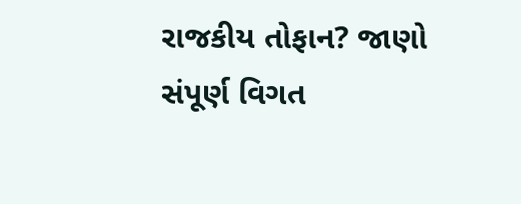રાજકીય તોફાન? જાણો સંપૂર્ણ વિગત